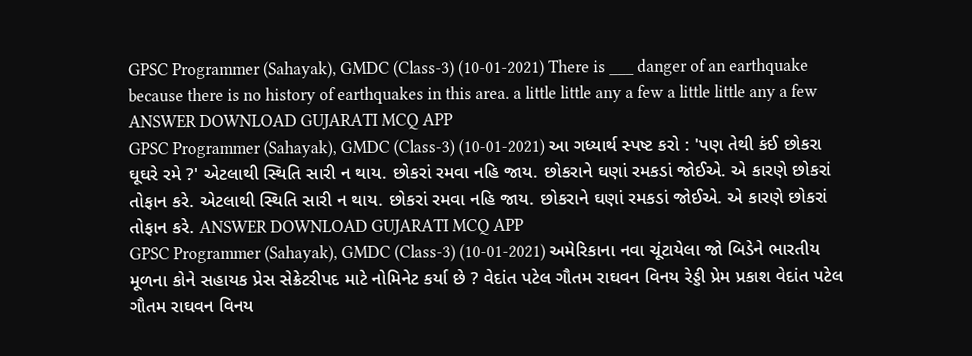GPSC Programmer (Sahayak), GMDC (Class-3) (10-01-2021) There is ___ danger of an earthquake because there is no history of earthquakes in this area. a little little any a few a little little any a few ANSWER DOWNLOAD GUJARATI MCQ APP
GPSC Programmer (Sahayak), GMDC (Class-3) (10-01-2021) આ ગધ્યાર્થ સ્પષ્ટ કરો : 'પણ તેથી કંઈ છોકરા ઘૂઘરે રમે ?' એટલાથી સ્થિતિ સારી ન થાય. છોકરાં રમવા નહિ જાય. છોકરાને ઘણાં રમકડાં જોઈએ. એ કારણે છોકરાં તોફાન કરે. એટલાથી સ્થિતિ સારી ન થાય. છોકરાં રમવા નહિ જાય. છોકરાને ઘણાં રમકડાં જોઈએ. એ કારણે છોકરાં તોફાન કરે. ANSWER DOWNLOAD GUJARATI MCQ APP
GPSC Programmer (Sahayak), GMDC (Class-3) (10-01-2021) અમેરિકાના નવા ચૂંટાયેલા જો બિડેને ભારતીય મૂળના કોને સહાયક પ્રેસ સેક્રેટરીપદ માટે નોમિનેટ કર્યા છે ? વેદાંત પટેલ ગૌતમ રાઘવન વિનય રેડ્ડી પ્રેમ પ્રકાશ વેદાંત પટેલ ગૌતમ રાઘવન વિનય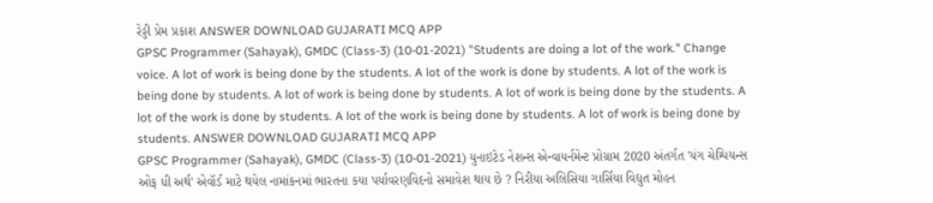રેડ્ડી પ્રેમ પ્રકાશ ANSWER DOWNLOAD GUJARATI MCQ APP
GPSC Programmer (Sahayak), GMDC (Class-3) (10-01-2021) "Students are doing a lot of the work." Change voice. A lot of work is being done by the students. A lot of the work is done by students. A lot of the work is being done by students. A lot of work is being done by students. A lot of work is being done by the students. A lot of the work is done by students. A lot of the work is being done by students. A lot of work is being done by students. ANSWER DOWNLOAD GUJARATI MCQ APP
GPSC Programmer (Sahayak), GMDC (Class-3) (10-01-2021) યુનાઇટેડ નેશન્સ એન્વાયર્નમેન્ટ પ્રોગ્રામ 2020 અંતર્ગત 'યંગ ચેમ્પિયન્સ ઓફ ધી અર્થ' એવૉર્ડ માટે થયેલ નામાંકનમાં ભારતના કયા પર્યાવરણવિદનો સમાવેશ થાય છે ? નિરીયા અલિસિયા ગાર્સિયા વિદ્યુત મોહન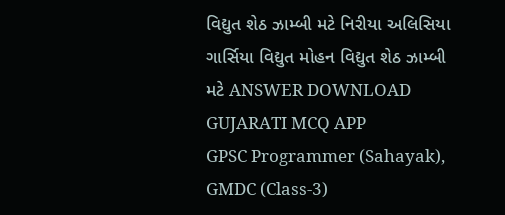વિદ્યુત શેઠ ઝામ્બી મટે નિરીયા અલિસિયા ગાર્સિયા વિદ્યુત મોહન વિદ્યુત શેઠ ઝામ્બી મટે ANSWER DOWNLOAD GUJARATI MCQ APP
GPSC Programmer (Sahayak), GMDC (Class-3)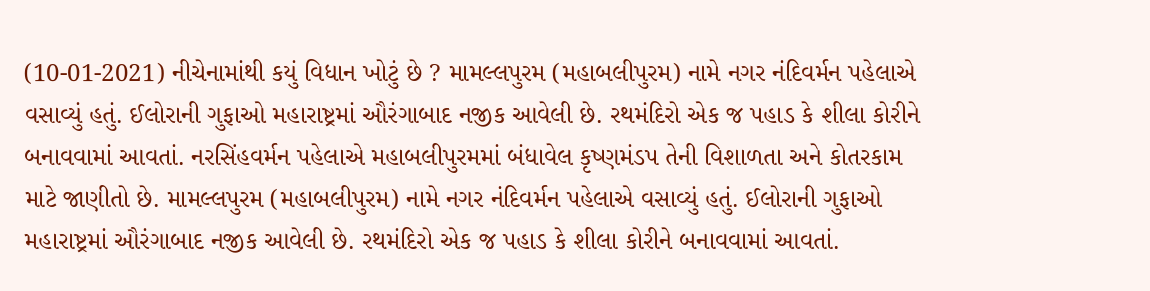(10-01-2021) નીચેનામાંથી કયું વિધાન ખોટું છે ? મામલ્લપુરમ (મહાબલીપુરમ) નામે નગર નંદિવર્મન પહેલાએ વસાવ્યું હતું. ઈલોરાની ગુફાઓ મહારાષ્ટ્રમાં ઔરંગાબાદ નજીક આવેલી છે. રથમંદિરો એક જ પહાડ કે શીલા કોરીને બનાવવામાં આવતાં. નરસિંહવર્મન પહેલાએ મહાબલીપુરમમાં બંધાવેલ કૃષ્ણમંડપ તેની વિશાળતા અને કોતરકામ માટે જાણીતો છે. મામલ્લપુરમ (મહાબલીપુરમ) નામે નગર નંદિવર્મન પહેલાએ વસાવ્યું હતું. ઈલોરાની ગુફાઓ મહારાષ્ટ્રમાં ઔરંગાબાદ નજીક આવેલી છે. રથમંદિરો એક જ પહાડ કે શીલા કોરીને બનાવવામાં આવતાં.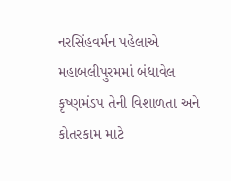નરસિંહવર્મન પહેલાએ મહાબલીપુરમમાં બંધાવેલ કૃષ્ણમંડપ તેની વિશાળતા અને કોતરકામ માટે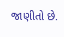જાણીતો છે.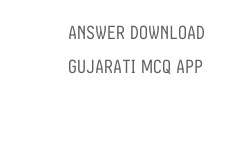ANSWER DOWNLOAD GUJARATI MCQ APP